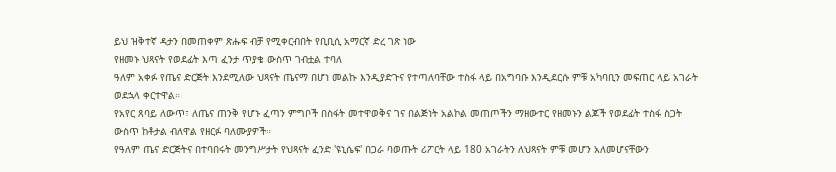ይህ ዝቅተኛ ዳታን በመጠቀም ጽሑፍ ብቻ የሚቀርብበት የቢቢሲ አማርኛ ድረ ገጽ ነው
የዘመኑ ህጻናት የወደፊት እጣ ፈንታ ጥያቄ ውስጥ ገብቷል ተባለ
ዓለም አቀፉ የጤና ድርጅት እንደሚለው ህጻናት ጤናማ በሆነ መልኩ እንዲያድጉና የተጣለባቸው ተስፋ ላይ በአግባቡ እንዲደርሱ ምቹ አካባቢን መፍጠር ላይ አገራት ወደኋላ ቀርተዋል።
የአየር ጸባይ ለውጥ፣ ለጤና ጠንቅ የሆኑ ፈጣን ምግቦች በስፋት መተዋወቅና ገና በልጅነት አልኮል መጠጦችን ማዘውተር የዘመኑን ልጆች የወደፊት ተስፋ ስጋት ውስጥ ከቶታል ብለዋል የዘርፉ ባለሙያዎች።
የዓለም ጤና ድርጅትና በተባበሩት መንግሥታት የህጻናት ፈንድ 'ዩኒሴፍ' በጋራ ባወጡት ሪፖርት ላይ 180 አገራትን ለህጻናት ምቹ መሆን አለመሆናቸውን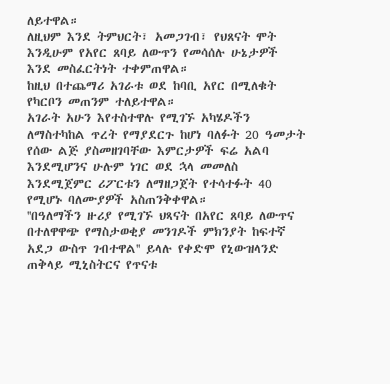ለይተዋል።
ለዚህም እንደ ትምህርት፣ አመጋገብ፣ የህጸናት ሞት እንዲሁም የአየር ጸባይ ለውጥን የመሳሰሉ ሁኔታዎች እንደ መስፈርትነት ተቀምጠዋል።
ከዚህ በተጨማሪ አገራቱ ወደ ከባቢ አየር በሚለቁት የካርቦን መጠንም ተለይተዋል።
አገራት አሁን እየተስተዋሉ የሚገኙ አካሄዶችን ለማስተካከል ጥረት የማያደርጉ ከሆነ ባለፉት 20 ዓመታት የሰው ልጅ ያስመዘገባቸው እምርታዎች ፍሬ አልባ እንደሚሆንና ሁሉም ነገር ወደ ኋላ መመለስ እንደሚጀምር ሪፖርቱን ለማዘጋጀት የተሳተፉት 40 የሚሆኑ ባለሙያዎች አስጠንቅቀዋል።
''በዓለማችን ዙሪያ የሚገኙ ህጻናት በአየር ጸባይ ለውጥና በተለዋዋጭ የማስታወቂያ መንገዶች ምክንያት ከፍተኛ አደጋ ውስጥ ገብተዋል'' ይላሉ የቀድሞ የኒውዝላንድ ጠቅላይ ሚኒስትርና የጥናቱ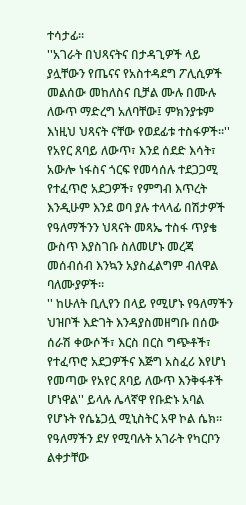ተሳታፊ።
''አገራት በህጻናትና በታዳጊዎች ላይ ያሏቸውን የጤናና የአስተዳደግ ፖሊሲዎች መልሰው መከለስና ቢቻል ሙሉ በሙሉ ለውጥ ማድረግ አለባቸው፤ ምክንያቱም እነዚህ ህጻናት ናቸው የወደፊቱ ተስፋዎች።''
የአየር ጸባይ ለውጥ፣ እንደ ሰደድ እሳት፣ አውሎ ነፋስና ጎርፍ የመሳሰሉ ተደጋጋሚ የተፈጥሮ አደጋዎች፣ የምግብ እጥረት እንዲሁም እንደ ወባ ያሉ ተላላፊ በሽታዎች የዓለማችንን ህጻናት መጻኤ ተስፋ ጥያቄ ውስጥ እያስገቡ ስለመሆኑ መረጃ መሰብሰብ እንኳን አያስፈልግም ብለዋል ባለሙያዎች።
'' ከሁለት ቢሊየን በላይ የሚሆኑ የዓለማችን ህዝቦች እድገት እንዳያስመዘግቡ በሰው ሰራሽ ቀውሶች፣ እርስ በርስ ግጭቶች፣ የተፈጥሮ አደጋዎችና እጅግ አስፈሪ እየሆነ የመጣው የአየር ጸባይ ለውጥ እንቅፋቶች ሆነዋል'' ይላሉ ሌላኛዋ የቡድኑ አባል የሆኑት የሴኔጋሏ ሚኒስትር አዋ ኮል ሴክ።
የዓለማችን ደሃ የሚባሉት አገራት የካርቦን ልቀታቸው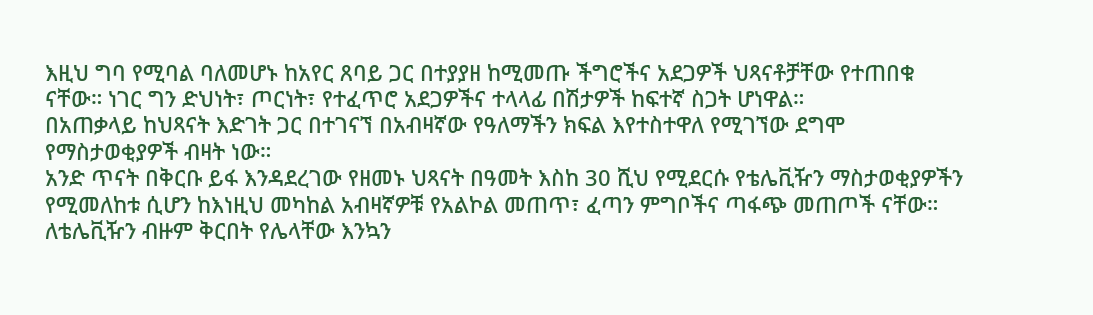እዚህ ግባ የሚባል ባለመሆኑ ከአየር ጸባይ ጋር በተያያዘ ከሚመጡ ችግሮችና አደጋዎች ህጻናቶቻቸው የተጠበቁ ናቸው። ነገር ግን ድህነት፣ ጦርነት፣ የተፈጥሮ አደጋዎችና ተላላፊ በሽታዎች ከፍተኛ ስጋት ሆነዋል።
በአጠቃላይ ከህጻናት እድገት ጋር በተገናኘ በአብዛኛው የዓለማችን ክፍል እየተስተዋለ የሚገኘው ደግሞ የማስታወቂያዎች ብዛት ነው።
አንድ ጥናት በቅርቡ ይፋ እንዳደረገው የዘመኑ ህጻናት በዓመት እስከ 30 ሺህ የሚደርሱ የቴሌቪዥን ማስታወቂያዎችን የሚመለከቱ ሲሆን ከእነዚህ መካከል አብዛኛዎቹ የአልኮል መጠጥ፣ ፈጣን ምግቦችና ጣፋጭ መጠጦች ናቸው።
ለቴሌቪዥን ብዙም ቅርበት የሌላቸው እንኳን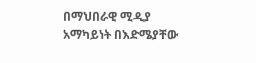በማህበራዊ ሚዲያ አማካይነት በእድሜያቸው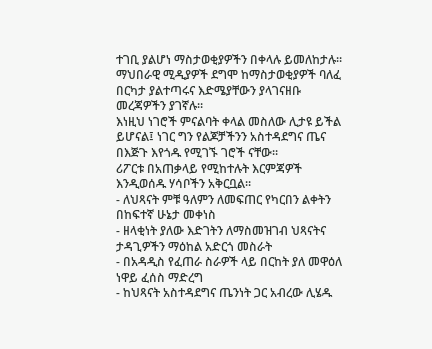ተገቢ ያልሆነ ማስታወቂያዎችን በቀላሉ ይመለከታሉ። ማህበራዊ ሚዲያዎች ደግሞ ከማስታወቂያዎች ባለፈ በርካታ ያልተጣሩና እድሜያቸውን ያላገናዘቡ መረጃዎችን ያገኛሉ።
እነዚህ ነገሮች ምናልባት ቀላል መስለው ሊታዩ ይችል ይሆናል፤ ነገር ግን የልጆቻችንን አስተዳደግና ጤና በእጅጉ እየጎዱ የሚገኙ ገሮች ናቸው።
ሪፖርቱ በአጠቃላይ የሚከተሉት እርምጃዎች እንዲወሰዱ ሃሳቦችን አቅርቧል።
- ለህጻናት ምቹ ዓለምን ለመፍጠር የካርበን ልቀትን በከፍተኛ ሁኔታ መቀነስ
- ዘላቂነት ያለው እድገትን ለማስመዝገብ ህጻናትና ታዳጊዎችን ማዕከል አድርጎ መስራት
- በአዳዲስ የፈጠራ ስራዎች ላይ በርከት ያለ መዋዕለ ነዋይ ፈሰስ ማድረግ
- ከህጻናት አስተዳደግና ጤንነት ጋር አብረው ሊሄዱ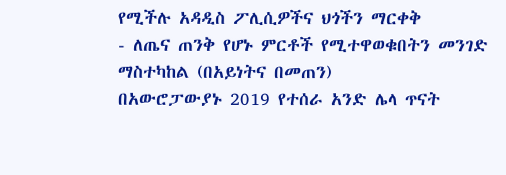የሚችሉ አዳዲስ ፖሊሲዎችና ህጎችን ማርቀቅ
- ለጤና ጠንቅ የሆኑ ምርቶች የሚተዋወቁበትን መንገድ ማስተካከል (በአይነትና በመጠን)
በአውሮፓውያኑ 2019 የተሰራ አንድ ሌላ ጥናት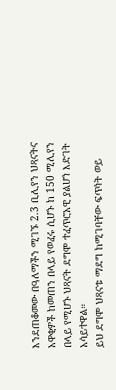እንደጠቆመው በዓለማችን ሚገኙ 2.3 ቢሊየን ህጻናትና አዋቂዎች ከመጠን በላይ የወፈሩ ሲሆኑ ከ 150 ሚሊየን በላይ የሚሆኑ ህጻናት ደግሞ ተፈጥሮአዊ ያልሆነ እድገት አሳይተዋል።
ይህ ደግሞ ህጻናቱ ማደግ ከሚገባቸው ፍጥነት ወይ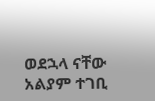ወደኋላ ናቸው አልያም ተገቢ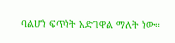ባልሆነ ፍጥነት አድገዋል ማለት ነው።